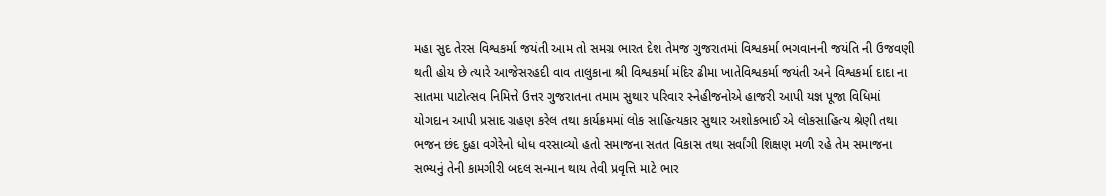મહા સુદ તેરસ વિશ્વકર્મા જયંતી આમ તો સમગ્ર ભારત દેશ તેમજ ગુજરાતમાં વિશ્વકર્મા ભગવાનની જયંતિ ની ઉજવણી થતી હોય છે ત્યારે આજેસરહદી વાવ તાલુકાના શ્રી વિશ્વકર્મા મંદિર ઢીમા ખાતેવિશ્વકર્મા જયંતી અને વિશ્વકર્મા દાદા ના સાતમા પાટોત્સવ નિમિત્તે ઉત્તર ગુજરાતના તમામ સુથાર પરિવાર સ્નેહીજનોએ હાજરી આપી યજ્ઞ પૂજા વિધિમાં યોગદાન આપી પ્રસાદ ગ્રહણ કરેલ તથા કાર્યક્રમમાં લોક સાહિત્યકાર સુથાર અશોકભાઈ એ લોકસાહિત્ય શ્રેણી તથા ભજન છંદ દુહા વગેરેનો ધોધ વરસાવ્યો હતો સમાજના સતત વિકાસ તથા સર્વાંગી શિક્ષણ મળી રહે તેમ સમાજના સભ્યનું તેની કામગીરી બદલ સન્માન થાય તેવી પ્રવૃત્તિ માટે ભાર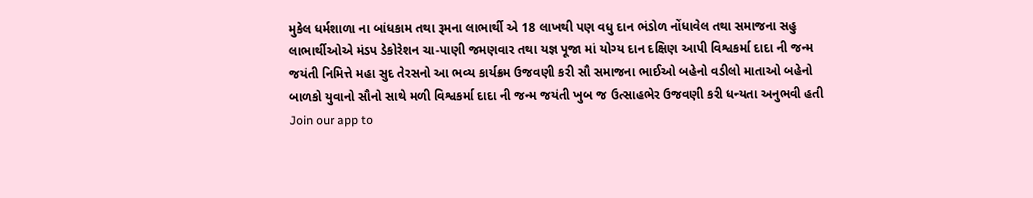મુકેલ ધર્મશાળા ના બાંધકામ તથા રૂમના લાભાર્થી એ 18 લાખથી પણ વધુ દાન ભંડોળ નોંધાવેલ તથા સમાજના સહુ લાભાર્થીઓએ મંડપ ડેકોરેશન ચા-પાણી જમણવાર તથા યજ્ઞ પૂજા માં યોગ્ય દાન દક્ષિણ આપી વિશ્વકર્મા દાદા ની જન્મ જયંતી નિમિત્તે મહા સુદ તેરસનો આ ભવ્ય કાર્યક્રમ ઉજવણી કરી સૌ સમાજના ભાઈઓ બહેનો વડીલો માતાઓ બહેનો બાળકો યુવાનો સૌનો સાથે મળી વિશ્વકર્મા દાદા ની જન્મ જયંતી ખુબ જ ઉત્સાહભેર ઉજવણી કરી ધન્યતા અનુભવી હતી
Join our app to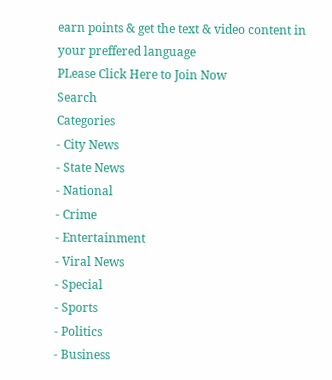earn points & get the text & video content in your preffered language
PLease Click Here to Join Now
Search
Categories
- City News
- State News
- National
- Crime
- Entertainment
- Viral News
- Special
- Sports
- Politics
- Business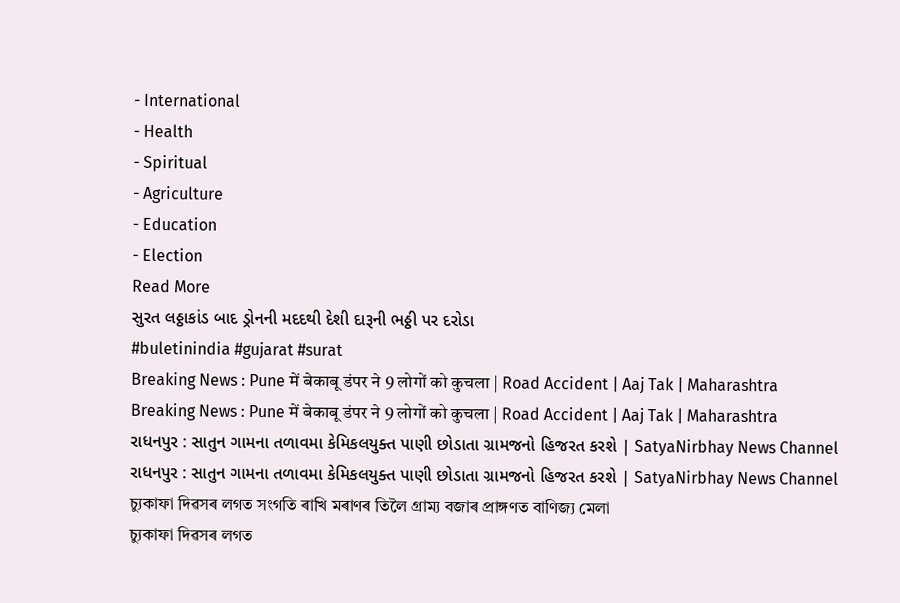- International
- Health
- Spiritual
- Agriculture
- Education
- Election
Read More
સુરત લઠ્ઠાકાંડ બાદ ડ્રોનની મદદથી દેશી દારૂની ભઠ્ઠી પર દરોડા
#buletinindia #gujarat #surat
Breaking News : Pune में बेकाबू डंपर ने 9 लोगों को कुचला | Road Accident | Aaj Tak | Maharashtra
Breaking News : Pune में बेकाबू डंपर ने 9 लोगों को कुचला | Road Accident | Aaj Tak | Maharashtra
રાધનપુર : સાતુન ગામના તળાવમા કેમિકલયુક્ત પાણી છોડાતા ગ્રામજનો હિજરત કરશે | SatyaNirbhay News Channel
રાધનપુર : સાતુન ગામના તળાવમા કેમિકલયુક્ત પાણી છોડાતા ગ્રામજનો હિજરત કરશે | SatyaNirbhay News Channel
চ্যুকাফা দিৱসৰ লগত সংগতি ৰাখি মৰাণৰ তিলৈ গ্ৰাম্য বজাৰ প্ৰাঙ্গণত বাণিজ্য মেলা
চ্যুকাফা দিৱসৰ লগত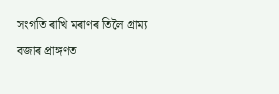সংগতি ৰাখি মৰাণৰ তিলৈ গ্ৰাম্য বজাৰ প্ৰাঙ্গণত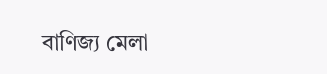বাণিজ্য মেলা